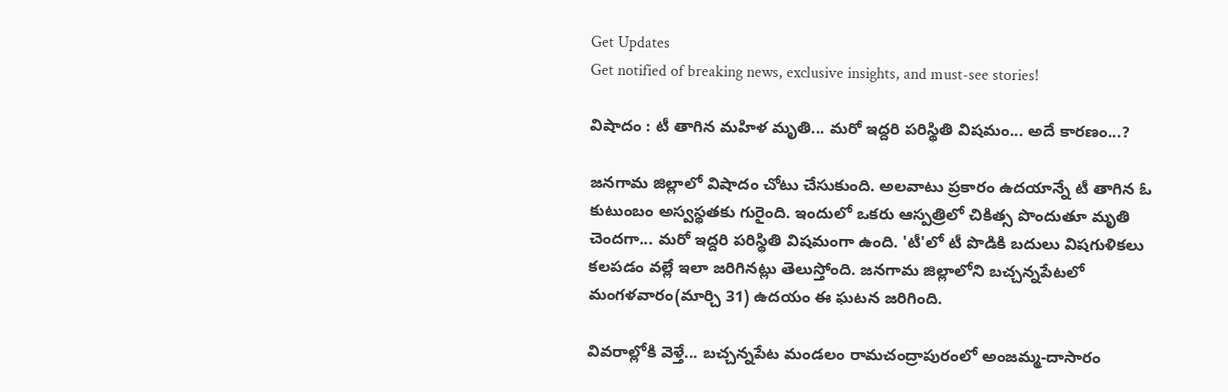Get Updates
Get notified of breaking news, exclusive insights, and must-see stories!

విషాదం : టీ తాగిన మహిళ మృతి... మరో ఇద్దరి పరిస్థితి విషమం... అదే కారణం...?

జనగామ జిల్లాలో విషాదం చోటు చేసుకుంది. అలవాటు ప్రకారం ఉదయాన్నే టీ తాగిన ఓ కుటుంబం అస్వస్థతకు గురైంది. ఇందులో ఒకరు ఆస్పత్రిలో చికిత్స పొందుతూ మృతి చెందగా... మరో ఇద్దరి పరిస్థితి విషమంగా ఉంది. 'టీ'లో టీ పొడికి బదులు విషగుళికలు కలపడం వల్లే ఇలా జరిగినట్లు తెలుస్తోంది. జనగామ జిల్లాలోని బచ్చన్నపేటలో మంగళవారం(మార్చి 31) ఉదయం ఈ ఘటన జరిగింది.

వివరాల్లోకి వెళ్తే... బచ్చన్నపేట మండలం రామచంద్రాపురంలో అంజమ్మ-దాసారం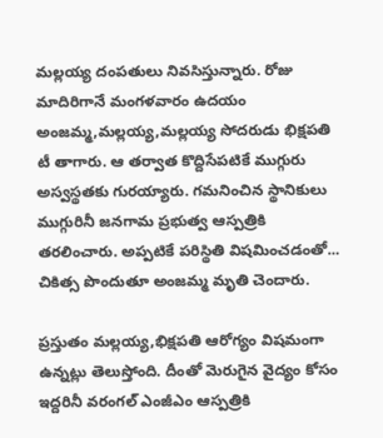మల్లయ్య దంపతులు నివసిస్తున్నారు. రోజు మాదిరిగానే మంగళవారం ఉదయం అంజమ్మ,మల్లయ్య,మల్లయ్య సోదరుడు భిక్షపతి టీ తాగారు. ఆ తర్వాత కొద్దిసేపటికే ముగ్గురు అస్వస్థతకు గురయ్యారు. గమనించిన స్థానికులు ముగ్గురినీ జనగామ ప్రభుత్వ ఆస్పత్రికి తరలించారు. అప్పటికే పరిస్థితి విషమించడంతో... చికిత్స పొందుతూ అంజమ్మ మృతి చెందారు.

ప్రస్తుతం మల్లయ్య,భిక్షపతి ఆరోగ్యం విషమంగా ఉన్నట్లు తెలుస్తోంది. దీంతో మెరుగైన వైద్యం కోసం ఇద్దరినీ వరంగల్ ఎంజీఎం ఆస్పత్రికి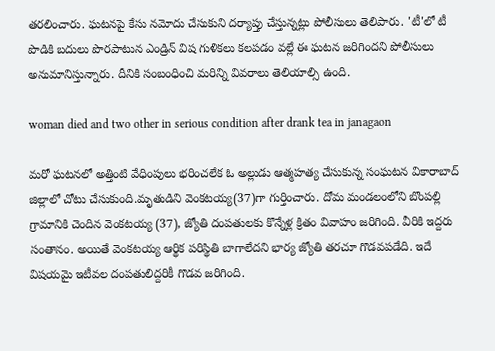తరలించారు. ఘటనపై కేసు నమోదు చేసుకుని దర్యాప్తు చేస్తున్నట్లు పోలీసులు తెలిపారు. 'టీ'లో టీ పొడికి బదులు పొరపాటున ఎండ్రిన్ విష గుళికలు కలపడం వల్లే ఈ ఘటన జరిగిందని పోలీసులు అనుమానిస్తున్నారు. దీనికి సంబంధించి మరిన్ని వివరాలు తెలియాల్సి ఉంది.

woman died and two other in serious condition after drank tea in janagaon

మరో ఘటనలో అత్తింటి వేధింపులు భరించలేక ఓ అల్లుడు ఆత్మహత్య చేసుకున్న సంఘటన వికారాబాద్ జిల్లాలో చోటు చేసుకుంది.మృతుడిని వెంకటయ్య(37)గా గుర్తించారు. దోమ మండలంలోని బొంపల్లి గ్రామానికి చెందిన వెంకటయ్య (37), జ్యోతి దంపతులకు కొన్నేళ్ల క్రితం వివాహం జరిగింది. వీరికి ఇద్దరు సంతానం. అయితే వెంకటయ్య ఆర్థిక పరిస్థితి బాగాలేదని భార్య జ్యోతి తరచూ గొడవపడేది. ఇదే విషయమై ఇటీవల దంపతులిద్దరికీ గొడవ జరిగింది.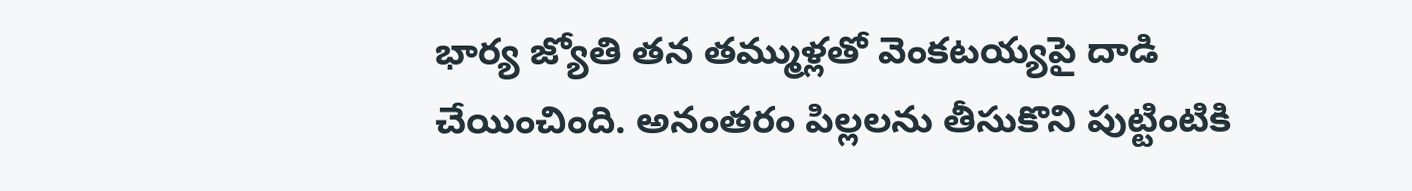భార్య జ్యోతి తన తమ్ముళ్లతో వెంకటయ్యపై దాడి చేయించింది. అనంతరం పిల్లలను తీసుకొని పుట్టింటికి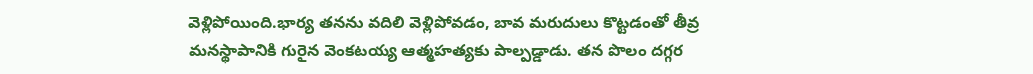వెళ్లిపోయింది.భార్య తనను వదిలి వెళ్లిపోవడం, బావ మరుదులు కొట్టడంతో తీవ్ర మనస్థాపానికి గురైన వెంకటయ్య ఆత్మహత్యకు పాల్పడ్డాడు. తన పొలం దగ్గర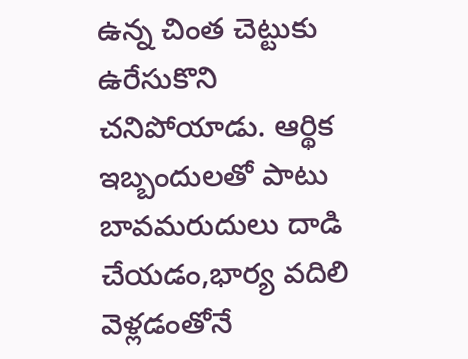ఉన్న చింత చెట్టుకు ఉరేసుకొని చనిపోయాడు. ఆర్థిక ఇబ్బందులతో పాటు బావమరుదులు దాడి చేయడం,భార్య వదిలి వెళ్లడంతోనే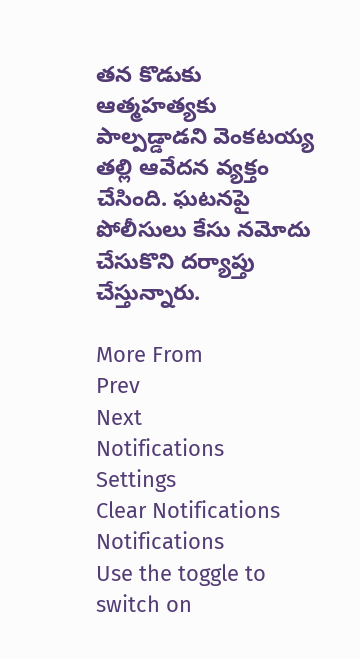తన కొడుకు ఆత్మహత్యకు పాల్పడ్డాడని వెంకటయ్య తల్లి ఆవేదన వ్యక్తం చేసింది. ఘటనపై పోలీసులు కేసు నమోదు చేసుకొని దర్యాప్తు చేస్తున్నారు.

More From
Prev
Next
Notifications
Settings
Clear Notifications
Notifications
Use the toggle to switch on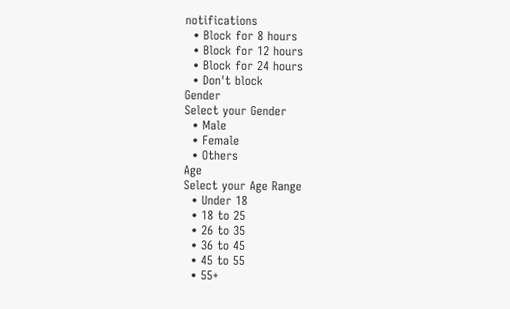notifications
  • Block for 8 hours
  • Block for 12 hours
  • Block for 24 hours
  • Don't block
Gender
Select your Gender
  • Male
  • Female
  • Others
Age
Select your Age Range
  • Under 18
  • 18 to 25
  • 26 to 35
  • 36 to 45
  • 45 to 55
  • 55+